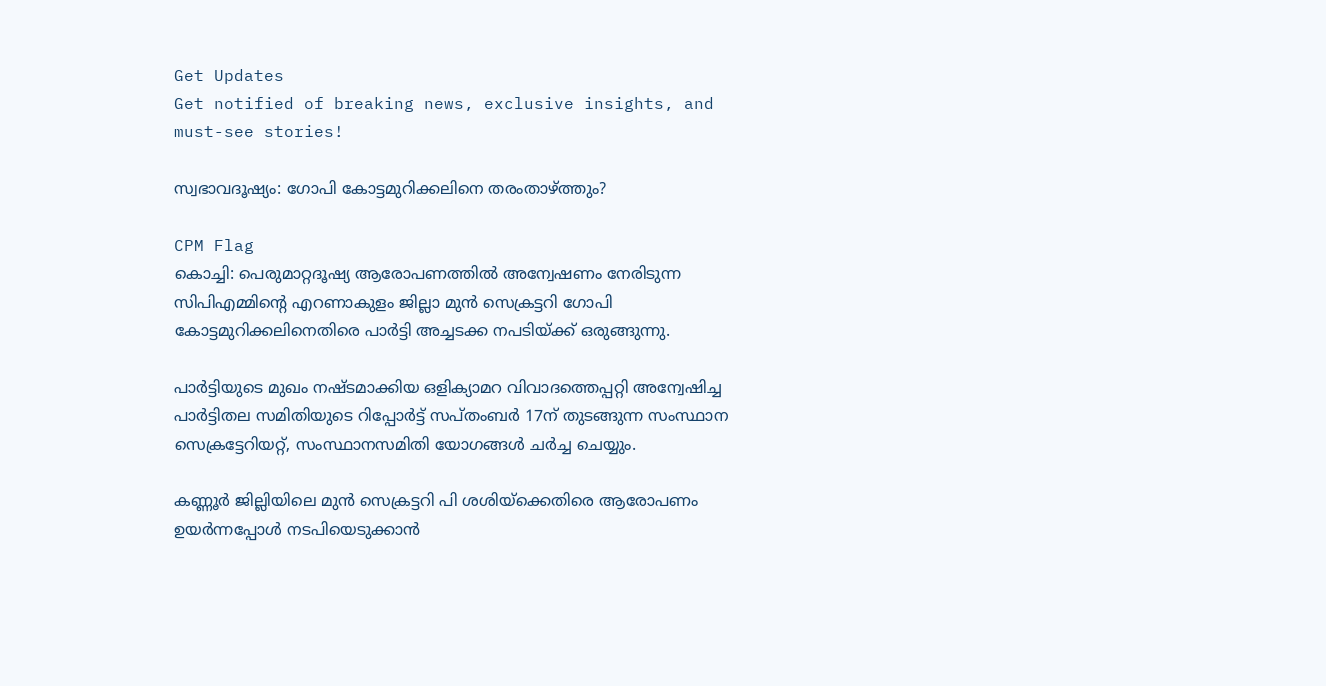Get Updates
Get notified of breaking news, exclusive insights, and must-see stories!

സ്വഭാവദൂഷ്യം: ഗോപി കോട്ടമുറിക്കലിനെ തരംതാഴ്ത്തും?

CPM Flag
കൊച്ചി: പെരുമാറ്റദൂഷ്യ ആരോപണത്തില്‍ അന്വേഷണം നേരിടുന്ന സിപിഎമ്മിന്റെ എറണാകുളം ജില്ലാ മുന്‍ സെക്രട്ടറി ഗോപി കോട്ടമുറിക്കലിനെതിരെ പാര്‍ട്ടി അച്ചടക്ക നപടിയ്ക്ക് ഒരുങ്ങുന്നു.

പാര്‍ട്ടിയുടെ മുഖം നഷ്ടമാക്കിയ ഒളിക്യാമറ വിവാദത്തെപ്പറ്റി അന്വേഷിച്ച പാര്‍ട്ടിതല സമിതിയുടെ റിപ്പോര്‍ട്ട് സപ്തംബര്‍ 17ന് തുടങ്ങുന്ന സംസ്ഥാന സെക്രട്ടേറിയറ്റ്, സംസ്ഥാനസമിതി യോഗങ്ങള്‍ ചര്‍ച്ച ചെയ്യും.

കണ്ണൂര്‍ ജില്ലിയിലെ മുന്‍ സെക്രട്ടറി പി ശശിയ്‌ക്കെതിരെ ആരോപണം ഉയര്‍ന്നപ്പോള്‍ നടപിയെടുക്കാന്‍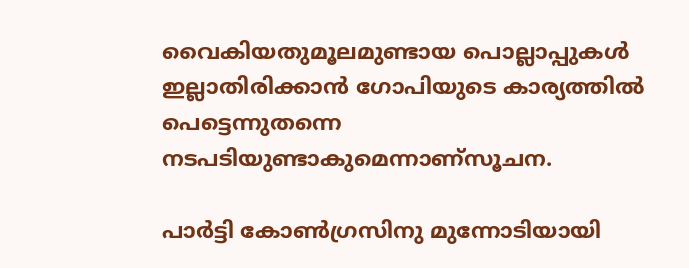വൈകിയതുമൂലമുണ്ടായ പൊല്ലാപ്പുകള്‍ ഇല്ലാതിരിക്കാന്‍ ഗോപിയുടെ കാര്യത്തില്‍ പെട്ടെന്നുതന്നെ നടപടിയുണ്ടാകുമെന്നാണ്‌സൂചന.

പാര്‍ട്ടി കോണ്‍ഗ്രസിനു മുന്നോടിയായി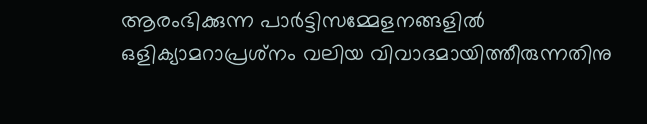ആരംഭിക്കുന്ന പാര്‍ട്ടിസമ്മേളനങ്ങളില്‍ ഒളിക്യാമറാപ്രശ്‌നം വലിയ വിവാദമായിത്തീരുന്നതിനു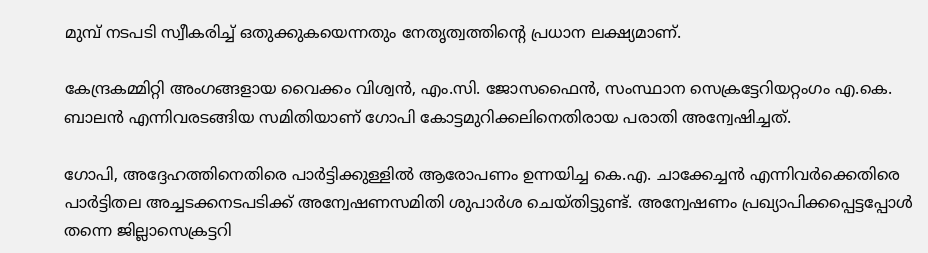മുമ്പ് നടപടി സ്വീകരിച്ച് ഒതുക്കുകയെന്നതും നേതൃത്വത്തിന്റെ പ്രധാന ലക്ഷ്യമാണ്.

കേന്ദ്രകമ്മിറ്റി അംഗങ്ങളായ വൈക്കം വിശ്വന്‍, എം.സി. ജോസഫൈന്‍, സംസ്ഥാന സെക്രട്ടേറിയറ്റംഗം എ.കെ. ബാലന്‍ എന്നിവരടങ്ങിയ സമിതിയാണ് ഗോപി കോട്ടമുറിക്കലിനെതിരായ പരാതി അന്വേഷിച്ചത്.

ഗോപി, അദ്ദേഹത്തിനെതിരെ പാര്‍ട്ടിക്കുള്ളില്‍ ആരോപണം ഉന്നയിച്ച കെ.എ. ചാക്കേച്ചന്‍ എന്നിവര്‍ക്കെതിരെ പാര്‍ട്ടിതല അച്ചടക്കനടപടിക്ക് അന്വേഷണസമിതി ശുപാര്‍ശ ചെയ്തിട്ടുണ്ട്. അന്വേഷണം പ്രഖ്യാപിക്കപ്പെട്ടപ്പോള്‍ തന്നെ ജില്ലാസെക്രട്ടറി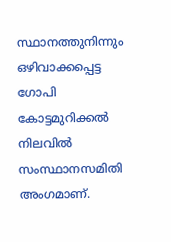സ്ഥാനത്തുനിന്നും ഒഴിവാക്കപ്പെട്ട ഗോപി കോട്ടമുറിക്കല്‍ നിലവില്‍ സംസ്ഥാനസമിതി അംഗമാണ്.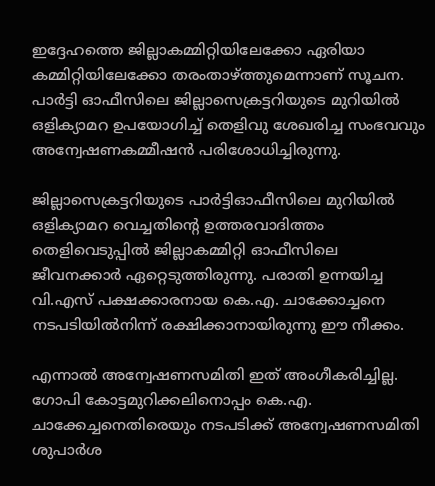ഇദ്ദേഹത്തെ ജില്ലാകമ്മിറ്റിയിലേക്കോ ഏരിയാ കമ്മിറ്റിയിലേക്കോ തരംതാഴ്ത്തുമെന്നാണ് സൂചന. പാര്‍ട്ടി ഓഫീസിലെ ജില്ലാസെക്രട്ടറിയുടെ മുറിയില്‍ ഒളിക്യാമറ ഉപയോഗിച്ച് തെളിവു ശേഖരിച്ച സംഭവവും അന്വേഷണകമ്മീഷന്‍ പരിശോധിച്ചിരുന്നു.

ജില്ലാസെക്രട്ടറിയുടെ പാര്‍ട്ടിഓഫീസിലെ മുറിയില്‍ ഒളിക്യാമറ വെച്ചതിന്റെ ഉത്തരവാദിത്തം തെളിവെടുപ്പില്‍ ജില്ലാകമ്മിറ്റി ഓഫീസിലെ ജീവനക്കാര്‍ ഏറ്റെടുത്തിരുന്നു. പരാതി ഉന്നയിച്ച വി.എസ് പക്ഷക്കാരനായ കെ.എ. ചാക്കോച്ചനെ നടപടിയില്‍നിന്ന് രക്ഷിക്കാനായിരുന്നു ഈ നീക്കം.

എന്നാല്‍ അന്വേഷണസമിതി ഇത് അംഗീകരിച്ചില്ല. ഗോപി കോട്ടമുറിക്കലിനൊപ്പം കെ.എ. ചാക്കേച്ചനെതിരെയും നടപടിക്ക് അന്വേഷണസമിതി ശുപാര്‍ശ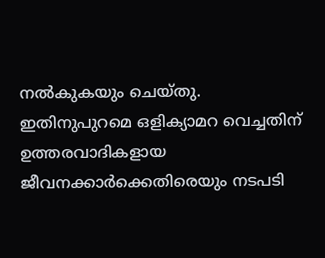നല്‍കുകയും ചെയ്തു. ഇതിനുപുറമെ ഒളിക്യാമറ വെച്ചതിന് ഉത്തരവാദികളായ ജീവനക്കാര്‍ക്കെതിരെയും നടപടി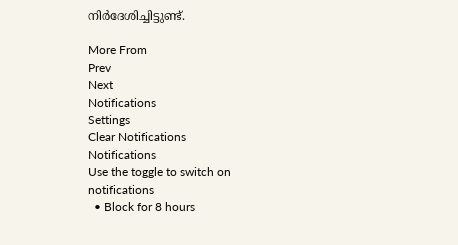നിര്‍ദേശിച്ചിട്ടുണ്ട്.

More From
Prev
Next
Notifications
Settings
Clear Notifications
Notifications
Use the toggle to switch on notifications
  • Block for 8 hours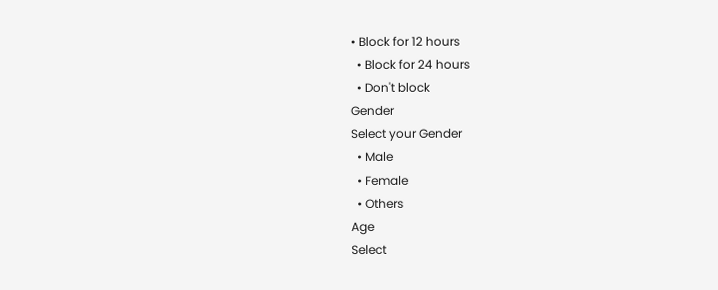• Block for 12 hours
  • Block for 24 hours
  • Don't block
Gender
Select your Gender
  • Male
  • Female
  • Others
Age
Select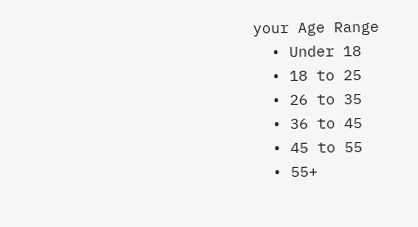your Age Range
  • Under 18
  • 18 to 25
  • 26 to 35
  • 36 to 45
  • 45 to 55
  • 55+